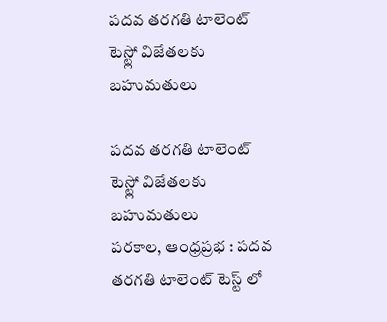పదవ తరగతి టాలెంట్ టెస్ట్లో విజేతలకు బహుమతులు

పదవ తరగతి టాలెంట్ టెస్ట్లో విజేతలకు బహుమతులు
పరకాల, ఆంధ్రప్రభ : పదవ తరగతి టాలెంట్ టెస్ట్ లో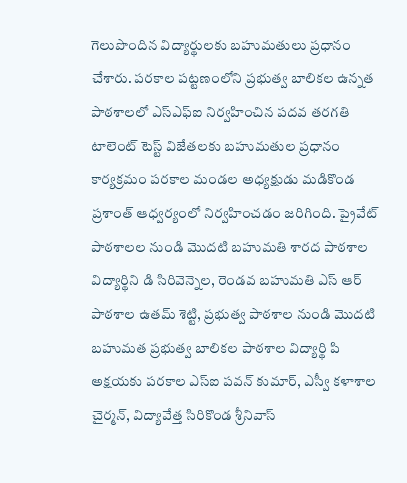గెలుపొందిన విద్యార్థులకు బహుమతులు ప్రధానం చేశారు. పరకాల పట్టణంలోని ప్రభుత్వ బాలికల ఉన్నత పాఠశాలలో ఎస్ఎఫ్ఐ నిర్వహించిన పదవ తరగతి టాలెంట్ టెస్ట్ విజేతలకు బహుమతుల ప్రధానం కార్యక్రమం పరకాల మండల అధ్యక్షుడు మడికొండ ప్రశాంత్ ఆధ్వర్యంలో నిర్వహించడం జరిగింది. ప్రైవేట్ పాఠశాలల నుండి మొదటి బహుమతి శారద పాఠశాల విద్యార్థిని డి సిరివెన్నెల, రెండవ బహుమతి ఎస్ ఆర్ పాఠశాల ఉతమ్ శెట్టి, ప్రభుత్వ పాఠశాల నుండి మొదటి బహుమత ప్రభుత్వ బాలికల పాఠశాల విద్యార్థి పి అక్షయకు పరకాల ఎస్ఐ పవన్ కుమార్, ఎస్వీ కళాశాల చైర్మన్, విద్యావేత్త సిరికొండ శ్రీనివాస్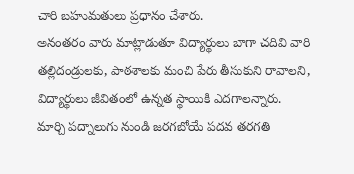చారి బహుమతులు ప్రధానం చేశారు.
అనంతరం వారు మాట్లాడుతూ విద్యార్థులు బాగా చదివి వారి తల్లిదండ్రులకు, పాఠశాలకు మంచి పేరు తీసుకుని రావాలని, విద్యార్థులు జీవితంలో ఉన్నత స్థాయికి ఎదగాలన్నారు. మార్చి పద్నాలుగు నుండి జరగబోయే పదవ తరగతి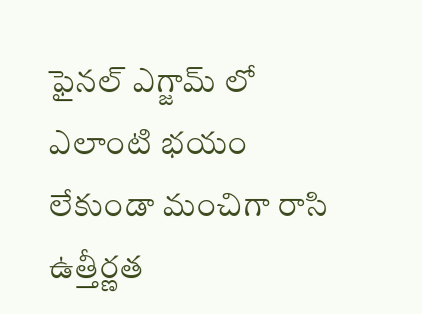ఫైనల్ ఎగ్జామ్ లో ఎలాంటి భయం లేకుండా మంచిగా రాసి ఉత్తీర్ణత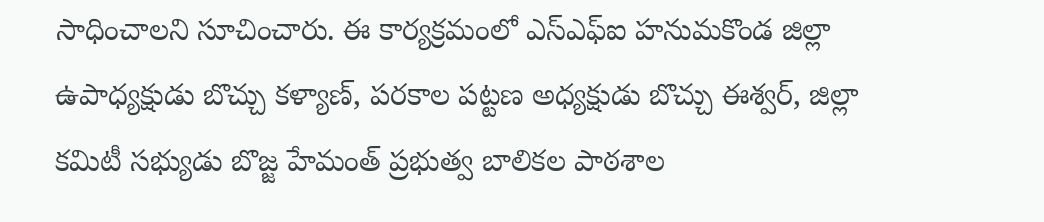సాధించాలని సూచించారు. ఈ కార్యక్రమంలో ఎస్ఎఫ్ఐ హనుమకొండ జిల్లా ఉపాధ్యక్షుడు బొచ్చు కళ్యాణ్, పరకాల పట్టణ అధ్యక్షుడు బొచ్చు ఈశ్వర్, జిల్లా కమిటీ సభ్యుడు బొజ్జ హేమంత్ ప్రభుత్వ బాలికల పాఠశాల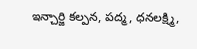ఇన్చార్జి కల్పన, పద్మ, ధనలక్ష్మి,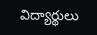విద్యార్థులు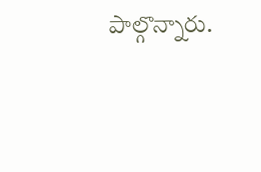పాల్గొన్నారు.